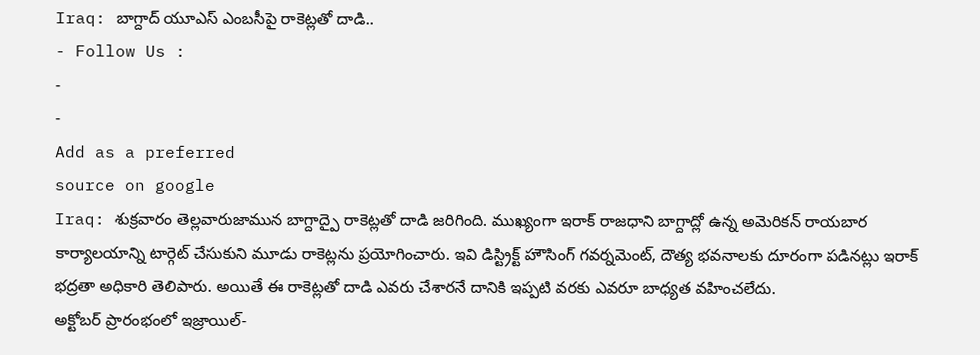Iraq: బాగ్దాద్ యూఎస్ ఎంబసీపై రాకెట్లతో దాడి..
- Follow Us :
-
-
Add as a preferred
source on google
Iraq: శుక్రవారం తెల్లవారుజామున బాగ్దాద్పై రాకెట్లతో దాడి జరిగింది. ముఖ్యంగా ఇరాక్ రాజధాని బాగ్దాద్లో ఉన్న అమెరికన్ రాయబార కార్యాలయాన్ని టార్గెట్ చేసుకుని మూడు రాకెట్లను ప్రయోగించారు. ఇవి డిస్ట్రిక్ట్ హౌసింగ్ గవర్నమెంట్, దౌత్య భవనాలకు దూరంగా పడినట్లు ఇరాక్ భద్రతా అధికారి తెలిపారు. అయితే ఈ రాకెట్లతో దాడి ఎవరు చేశారనే దానికి ఇప్పటి వరకు ఎవరూ బాధ్యత వహించలేదు.
అక్టోబర్ ప్రారంభంలో ఇజ్రాయిల్-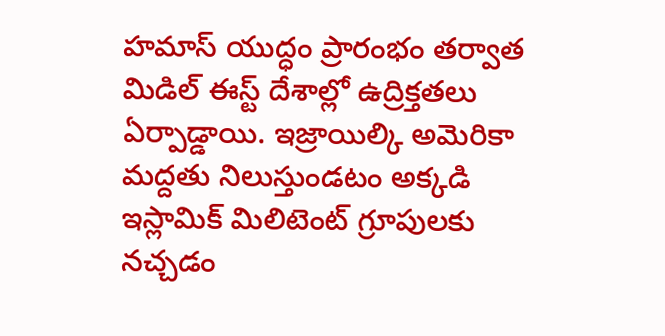హమాస్ యుద్ధం ప్రారంభం తర్వాత మిడిల్ ఈస్ట్ దేశాల్లో ఉద్రిక్తతలు ఏర్పాడ్డాయి. ఇజ్రాయిల్కి అమెరికా మద్దతు నిలుస్తుండటం అక్కడి ఇస్లామిక్ మిలిటెంట్ గ్రూపులకు నచ్చడం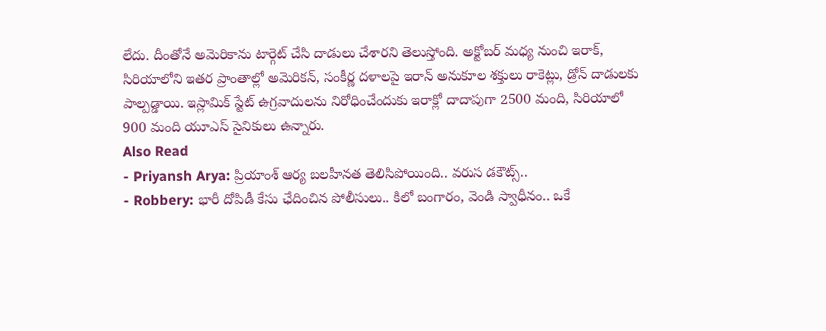లేదు. దీంతోనే అమెరికాను టార్గెట్ చేసి దాడులు చేశారని తెలుస్తోంది. అక్టోబర్ మధ్య నుంచి ఇరాక్, సిరియాలోని ఇతర ప్రాంతాల్లో అమెరికన్, సంకీర్ణ దళాలపై ఇరాన్ అనుకూల శక్తులు రాకెట్లు, డ్రోన్ దాడులకు పాల్పడ్డాయి. ఇస్లామిక్ స్టేట్ ఉగ్రవాదులను నిరోధించేందుకు ఇరాక్లో దాదాపుగా 2500 మంది, సిరియాలో 900 మంది యూఎస్ సైనికులు ఉన్నారు.
Also Read
- Priyansh Arya: ప్రియాంశ్ ఆర్య బలహీనత తెలిసిపోయింది.. వరుస డకౌట్స్..
- Robbery: భారీ దోపిడీ కేసు ఛేదించిన పోలీసులు.. కిలో బంగారం, వెండి స్వాధీనం.. ఒకే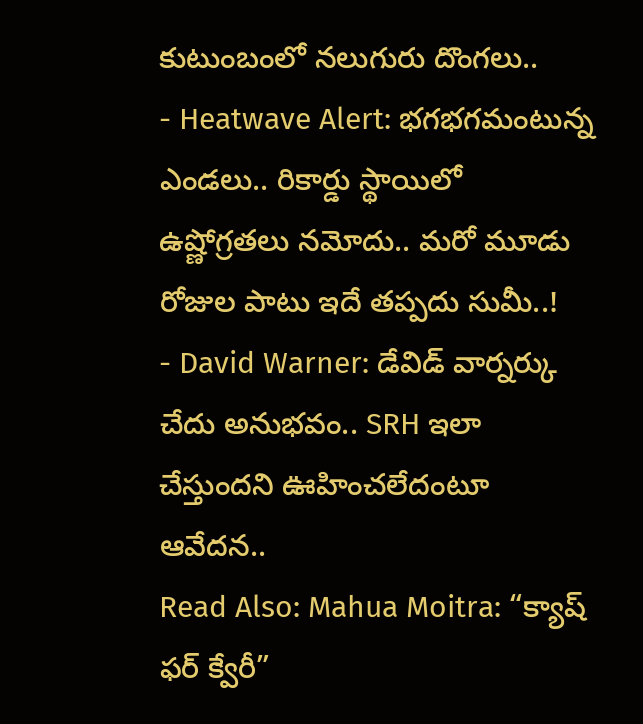కుటుంబంలో నలుగురు దొంగలు..
- Heatwave Alert: భగభగమంటున్న ఎండలు.. రికార్డు స్థాయిలో ఉష్ణోగ్రతలు నమోదు.. మరో మూడు రోజుల పాటు ఇదే తప్పదు సుమీ..!
- David Warner: డేవిడ్ వార్నర్కు చేదు అనుభవం.. SRH ఇలా చేస్తుందని ఊహించలేదంటూ ఆవేదన..
Read Also: Mahua Moitra: “క్యాష్ ఫర్ క్వేరీ”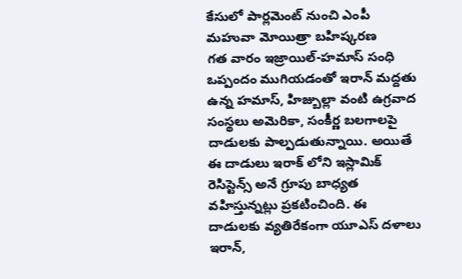కేసులో పార్లమెంట్ నుంచి ఎంపీ మహువా మోయిత్రా బహిష్కరణ
గత వారం ఇజ్రాయిల్-హమాస్ సంధి ఒప్పందం ముగియడంతో ఇరాన్ మద్దతు ఉన్న హమాస్, హిజ్బుల్లా వంటి ఉగ్రవాద సంస్థలు అమెరికా, సంకీర్ణ బలగాలపై దాడులకు పాల్పడుతున్నాయి. అయితే ఈ దాడులు ఇరాక్ లోని ఇస్లామిక్ రెసిస్టెన్స్ అనే గ్రూపు బాధ్యత వహిస్తున్నట్లు ప్రకటించింది. ఈ దాడులకు వ్యతిరేకంగా యూఎస్ దళాలు ఇరాన్,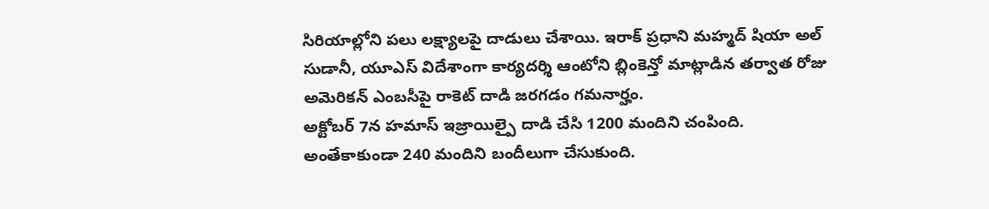సిరియాల్లోని పలు లక్ష్యాలపై దాడులు చేశాయి. ఇరాక్ ప్రధాని మహ్మద్ షియా అల్ సుడానీ, యూఎస్ విదేశాంగా కార్యదర్శి ఆంటోని బ్లింకెన్తో మాట్లాడిన తర్వాత రోజు అమెరికన్ ఎంబసీపై రాకెట్ దాడి జరగడం గమనార్హం.
అక్టోబర్ 7న హమాస్ ఇజ్రాయిల్పై దాడి చేసి 1200 మందిని చంపింది. అంతేకాకుండా 240 మందిని బందీలుగా చేసుకుంది.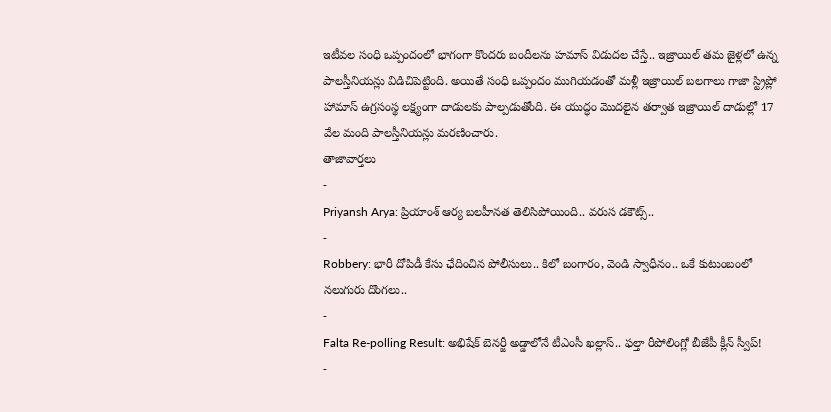ఇటీవల సంధి ఒప్పందంలో భాగంగా కొందరు బందీలను హమాస్ విడుదల చేస్తే.. ఇజ్రాయిల్ తమ జైళ్లలో ఉన్న పాలస్తీనియన్లు విడిచిపెట్టింది. అయితే సంధి ఒప్పందం ముగియడంతో మళ్లీ ఇజ్రాయిల్ బలగాలు గాజా స్ట్రిప్లో హామాస్ ఉగ్రసంస్థ లక్ష్యంగా దాడులకు పాల్పడుతోంది. ఈ యుద్ధం మొదలైన తర్వాత ఇజ్రాయిల్ దాడుల్లో 17 వేల మంది పాలస్తీనియన్లు మరణించారు.
తాజావార్తలు
-
Priyansh Arya: ప్రియాంశ్ ఆర్య బలహీనత తెలిసిపోయింది.. వరుస డకౌట్స్..
-
Robbery: భారీ దోపిడీ కేసు ఛేదించిన పోలీసులు.. కిలో బంగారం, వెండి స్వాధీనం.. ఒకే కుటుంబంలో నలుగురు దొంగలు..
-
Falta Re-polling Result: అభిషేక్ బెనర్జీ అడ్డాలోనే టీఎంసీ ఖల్లాస్.. ఫల్తా రీపోలింగ్లో బీజేపీ క్లీన్ స్వీప్!
-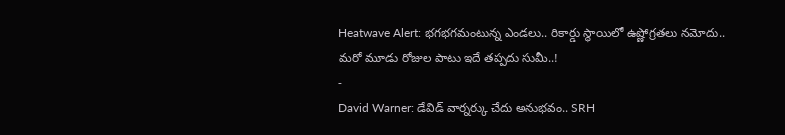Heatwave Alert: భగభగమంటున్న ఎండలు.. రికార్డు స్థాయిలో ఉష్ణోగ్రతలు నమోదు.. మరో మూడు రోజుల పాటు ఇదే తప్పదు సుమీ..!
-
David Warner: డేవిడ్ వార్నర్కు చేదు అనుభవం.. SRH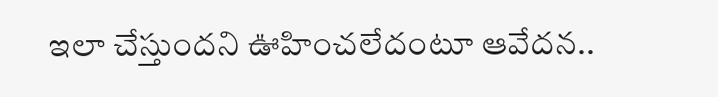ఇలా చేస్తుందని ఊహించలేదంటూ ఆవేదన..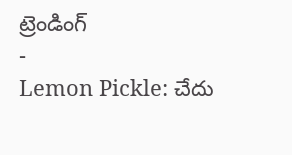ట్రెండింగ్
-
Lemon Pickle: చేదు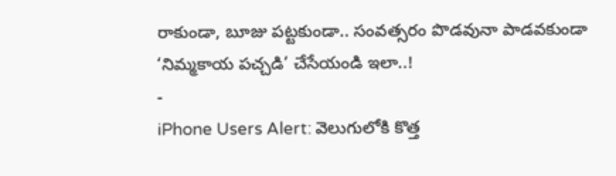రాకుండా, బూజు పట్టకుండా.. సంవత్సరం పొడవునా పాడవకుండా ‘నిమ్మకాయ పచ్చడి’ చేసేయండి ఇలా..!
-
iPhone Users Alert: వెలుగులోకి కొత్త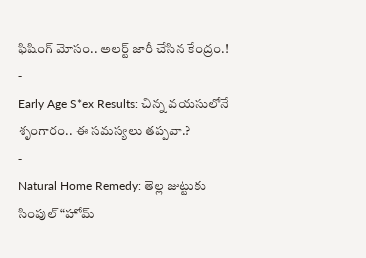ఫిషింగ్ మోసం.. అలర్ట్ జారీ చేసిన కేంద్రం.!
-
Early Age S*ex Results: చిన్న వయసులోనే శృంగారం.. ఈ సమస్యలు తప్పవా.?
-
Natural Home Remedy: తెల్ల జుట్టుకు సింపుల్ “హోమ్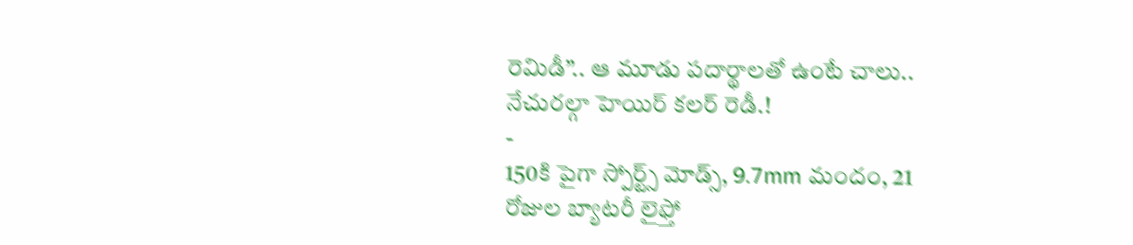రెమిడీ”.. ఆ మూడు పదార్థాలతో ఉంటే చాలు.. నేచురల్గా హెయిర్ కలర్ రెడీ.!
-
150కి పైగా స్పోర్ట్స్ మోడ్స్, 9.7mm మందం, 21 రోజుల బ్యాటరీ లైఫ్తో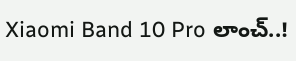Xiaomi Band 10 Pro లాంచ్..!